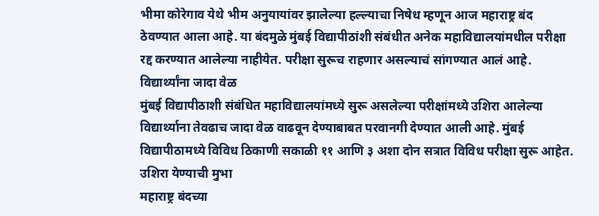भीमा कोरेगाव येथे भीम अनुयायांवर झालेल्या हल्ल्याचा निषेध म्हणून आज महाराष्ट्र बंद ठेवण्यात आला आहे. या बंदमुळे मुंबई विद्यापीठांशी संबंधीत अनेक महाविद्यालयांमधील परीक्षा रद्द करण्यात आलेल्या नाहीयेत. परीक्षा सुरूच राहणार असल्याचं सांगण्यात आलं आहे.
विद्यार्थ्यांना जादा वेळ
मुंबई विद्यापीठाशी संबंधित महाविद्यालयांमध्ये सुरू असलेल्या परीक्षांमध्ये उशिरा आलेल्या विद्यार्थ्याना तेवढाच जादा वेळ वाढवून देण्याबाबत परवानगी देण्यात आली आहे. मुंबई विद्यापीठामध्ये विविध ठिकाणी सकाळी ११ आणि ३ अशा दोन सत्रात विविध परीक्षा सुरू आहेत.
उशिरा येण्याची मुभा
महाराष्ट्र बंदच्या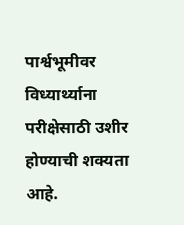पार्श्वभूमीवर विध्यार्थ्याना परीक्षेसाठी उशीर होण्याची शक्यता आहे.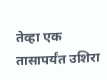तेव्हा एक तासापर्यंत उशिरा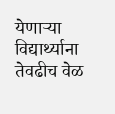येणाऱ्या विद्यार्थ्याना तेवढीच वेळ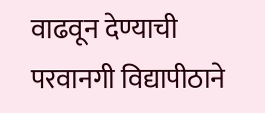वाढवून देण्याची परवानगी विद्यापीठाने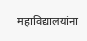महाविद्यालयांना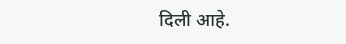दिली आहे.